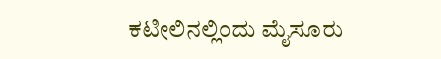ಕಟೀಲಿನಲ್ಲಿಂದು ಮೈಸೂರು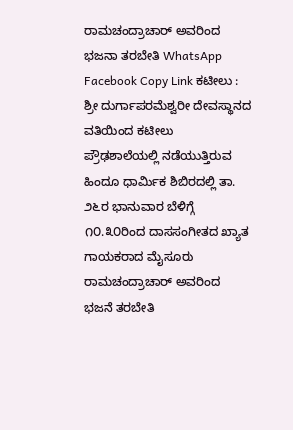ರಾಮಚಂದ್ರಾಚಾರ್ ಅವರಿಂದ ಭಜನಾ ತರಬೇತಿ WhatsApp Facebook Copy Link ಕಟೀಲು : ಶ್ರೀ ದುರ್ಗಾಪರಮೆಶ್ವರೀ ದೇವಸ್ಥಾನದ ವತಿಯಿಂದ ಕಟೀಲು ಪ್ರೌಢಶಾಲೆಯಲ್ಲಿ ನಡೆಯುತ್ತಿರುವ ಹಿಂದೂ ಧಾರ್ಮಿಕ ಶಿಬಿರದಲ್ಲಿ ತಾ. ೨೬ರ ಭಾನುವಾರ ಬೆಳಿಗ್ಗೆ ೧೦.೩೦ರಿಂದ ದಾಸಸಂಗೀತದ ಖ್ಯಾತ ಗಾಯಕರಾದ ಮೈಸೂರು ರಾಮಚಂದ್ರಾಚಾರ್ ಅವರಿಂದ ಭಜನೆ ತರಬೇತಿ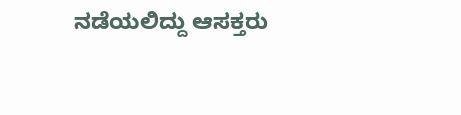ನಡೆಯಲಿದ್ದು ಆಸಕ್ತರು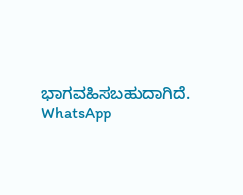ಭಾಗವಹಿಸಬಹುದಾಗಿದೆ. WhatsApp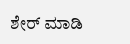ಶೇರ್ ಮಾಡಿ